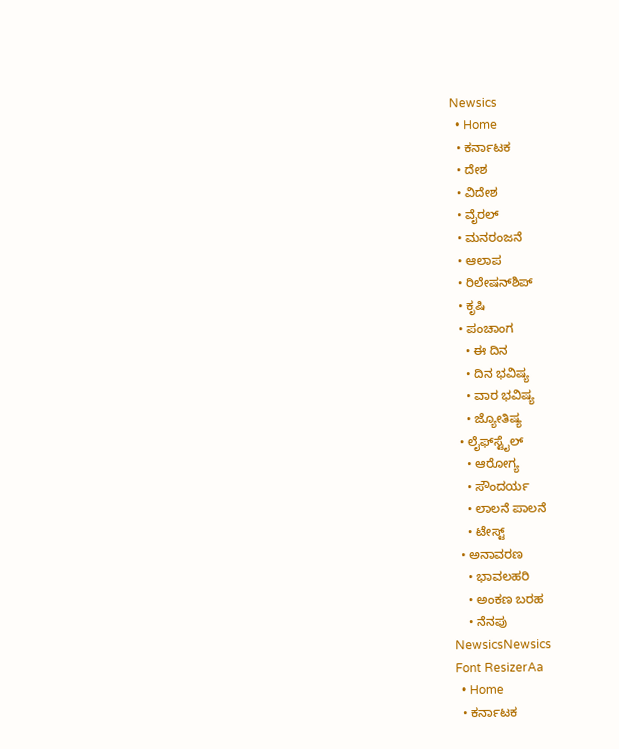Newsics
  • Home
  • ಕರ್ನಾಟಕ
  • ದೇಶ
  • ವಿದೇಶ
  • ವೈರಲ್
  • ಮನರಂಜನೆ
  • ಆಲಾಪ
  • ರಿಲೇಷನ್‌ಶಿಪ್
  • ಕೃಷಿ
  • ಪಂಚಾಂಗ
    • ಈ ದಿನ
    • ದಿನ ಭವಿಷ್ಯ
    • ವಾರ ಭವಿಷ್ಯ
    • ಜ್ಯೋತಿಷ್ಯ
  • ಲೈಫ್‌ಸ್ಟೈಲ್
    • ಆರೋಗ್ಯ
    • ಸೌಂದರ್ಯ
    • ಲಾಲನೆ ಪಾಲನೆ
    • ಟೇಸ್ಟ್
  • ಅನಾವರಣ
    • ಭಾವಲಹರಿ
    • ಅಂಕಣ ಬರಹ
    • ನೆನಪು
NewsicsNewsics
Font ResizerAa
  • Home
  • ಕರ್ನಾಟಕ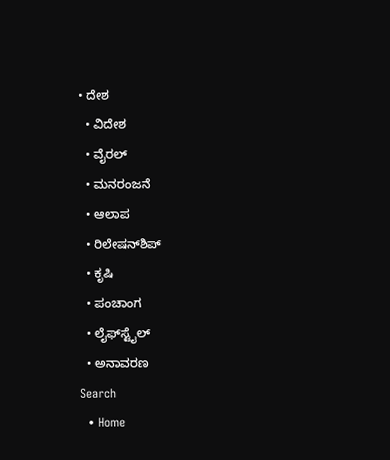• ದೇಶ
  • ವಿದೇಶ
  • ವೈರಲ್
  • ಮನರಂಜನೆ
  • ಆಲಾಪ
  • ರಿಲೇಷನ್‌ಶಿಪ್
  • ಕೃಷಿ
  • ಪಂಚಾಂಗ
  • ಲೈಫ್‌ಸ್ಟೈಲ್
  • ಅನಾವರಣ
Search
  • Home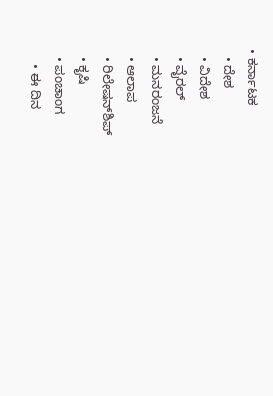• ಕರ್ನಾಟಕ
  • ದೇಶ
  • ವಿದೇಶ
  • ವೈರಲ್
  • ಮನರಂಜನೆ
  • ಆಲಾಪ
  • ರಿಲೇಷನ್‌ಶಿಪ್
  • ಕೃಷಿ
  • ಪಂಚಾಂಗ
    • ಈ ದಿನ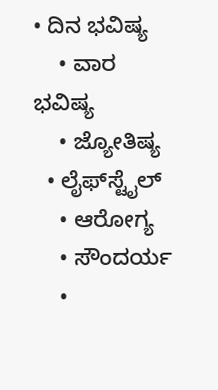• ದಿನ ಭವಿಷ್ಯ
    • ವಾರ ಭವಿಷ್ಯ
    • ಜ್ಯೋತಿಷ್ಯ
  • ಲೈಫ್‌ಸ್ಟೈಲ್
    • ಆರೋಗ್ಯ
    • ಸೌಂದರ್ಯ
    •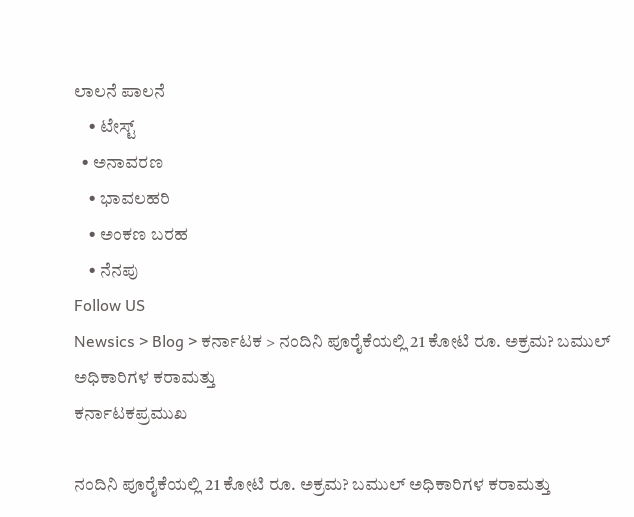ಲಾಲನೆ ಪಾಲನೆ
    • ಟೇಸ್ಟ್
  • ಅನಾವರಣ
    • ಭಾವಲಹರಿ
    • ಅಂಕಣ ಬರಹ
    • ನೆನಪು
Follow US
Newsics > Blog > ಕರ್ನಾಟಕ > ನಂದಿನಿ ಪೂರೈಕೆಯಲ್ಲಿ 21 ಕೋಟಿ ರೂ. ಅಕ್ರಮ? ಬಮುಲ್‌ ಅಧಿಕಾರಿಗಳ ಕರಾಮತ್ತು
ಕರ್ನಾಟಕಪ್ರಮುಖ

ನಂದಿನಿ ಪೂರೈಕೆಯಲ್ಲಿ 21 ಕೋಟಿ ರೂ. ಅಕ್ರಮ? ಬಮುಲ್‌ ಅಧಿಕಾರಿಗಳ ಕರಾಮತ್ತು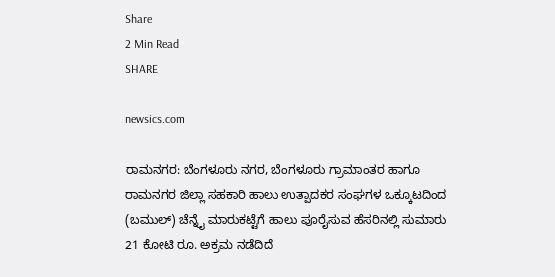Share
2 Min Read
SHARE

newsics.com

ರಾಮನಗರ: ಬೆಂಗಳೂರು ನಗರ, ಬೆಂಗಳೂರು ಗ್ರಾಮಾಂತರ ಹಾಗೂ ರಾಮನಗರ ಜಿಲ್ಲಾ ಸಹಕಾರಿ ಹಾಲು ಉತ್ಪಾದಕರ ಸಂಘಗಳ ಒಕ್ಕೂಟದಿಂದ (ಬಮುಲ್‌) ಚೆನ್ನೈ ಮಾರುಕಟ್ಟೆಗೆ ಹಾಲು ಪೂರೈಸುವ ಹೆಸರಿನಲ್ಲಿ ಸುಮಾರು 21 ಕೋಟಿ ರೂ. ಅಕ್ರಮ ನಡೆದಿದೆ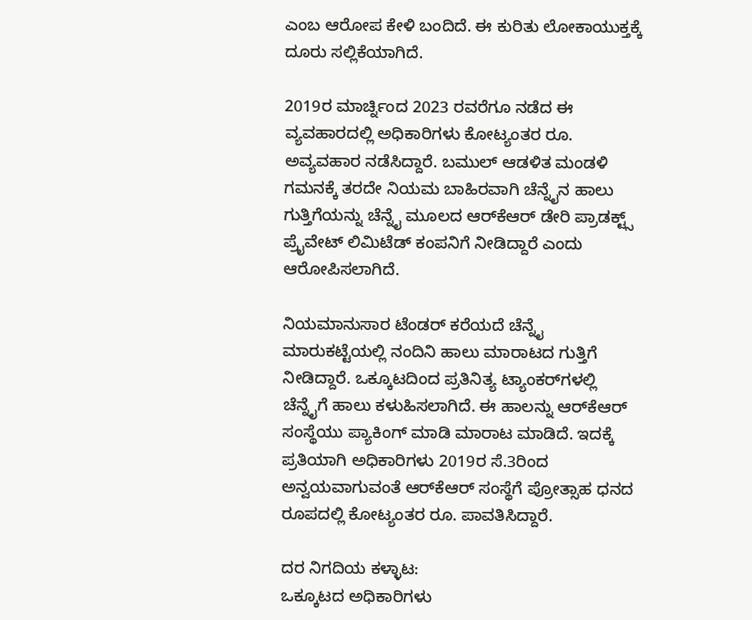ಎಂಬ ಆರೋಪ ಕೇಳಿ ಬಂದಿದೆ. ಈ ಕುರಿತು ಲೋಕಾಯುಕ್ತಕ್ಕೆ ದೂರು ಸಲ್ಲಿಕೆಯಾಗಿದೆ.

2019ರ ಮಾರ್ಚ್ನಿಂದ 2023 ರವರೆಗೂ ನಡೆದ ಈ ವ್ಯವಹಾರದಲ್ಲಿ ಅಧಿಕಾರಿಗಳು ಕೋಟ್ಯಂತರ ರೂ. ಅವ್ಯವಹಾರ ನಡೆಸಿದ್ದಾರೆ. ಬಮುಲ್‌ ಆಡಳಿತ ಮಂಡಳಿ ಗಮನಕ್ಕೆ ತರದೇ ನಿಯಮ ಬಾಹಿರವಾಗಿ ಚೆನ್ನೈನ ಹಾಲು ಗುತ್ತಿಗೆಯನ್ನು ಚೆನ್ನೈ ಮೂಲದ ಆರ್‌ಕೆಆರ್‌ ಡೇರಿ ಪ್ರಾಡಕ್ಟ್ಸ್ ಪ್ರೈವೇಟ್‌ ಲಿಮಿಟೆಡ್‌ ಕಂಪನಿಗೆ ನೀಡಿದ್ದಾರೆ ಎಂದು ಆರೋಪಿಸಲಾಗಿದೆ.

ನಿಯಮಾನುಸಾರ ಟೆಂಡರ್‌ ಕರೆಯದೆ ಚೆನ್ನೈ ಮಾರುಕಟ್ಟೆಯಲ್ಲಿ ನಂದಿನಿ ಹಾಲು ಮಾರಾಟದ ಗುತ್ತಿಗೆ ನೀಡಿದ್ದಾರೆ. ಒಕ್ಕೂಟದಿಂದ ಪ್ರತಿನಿತ್ಯ ಟ್ಯಾಂಕರ್‌ಗಳಲ್ಲಿ ಚೆನ್ನೈಗೆ ಹಾಲು ಕಳುಹಿಸಲಾಗಿದೆ. ಈ ಹಾಲನ್ನು ಆರ್‌ಕೆಆರ್‌ ಸಂಸ್ಥೆಯು ಪ್ಯಾಕಿಂಗ್‌ ಮಾಡಿ ಮಾರಾಟ ಮಾಡಿದೆ. ಇದಕ್ಕೆ ಪ್ರತಿಯಾಗಿ ಅಧಿಕಾರಿಗಳು 2019ರ ಸೆ.3ರಿಂದ ಅನ್ವಯವಾಗುವಂತೆ ಆರ್‌ಕೆಆರ್‌ ಸಂಸ್ಥೆಗೆ ಪ್ರೋತ್ಸಾಹ ಧನದ ರೂಪದಲ್ಲಿ ಕೋಟ್ಯಂತರ ರೂ. ಪಾವತಿಸಿದ್ದಾರೆ.

ದರ ನಿಗದಿಯ ಕಳ್ಳಾಟ:
ಒಕ್ಕೂಟದ ಅಧಿಕಾರಿಗಳು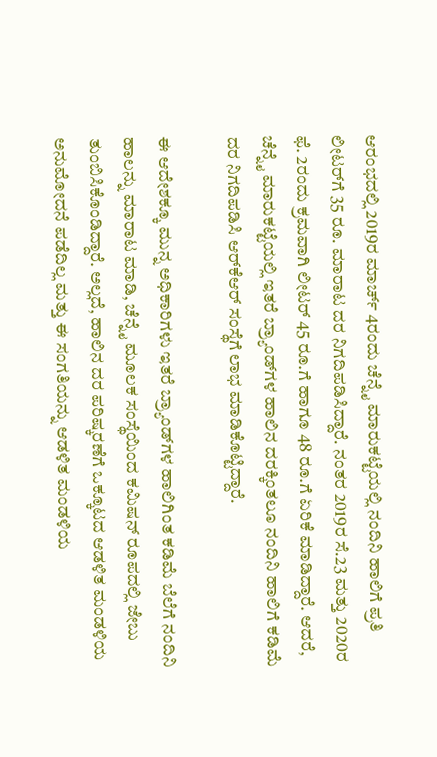ಆರಂಭದಲ್ಲಿ 2019ರ ಮಾರ್ಚ್ 4ರಂದು ಚೆನ್ನೈ ಮಾರುಕಟ್ಟೆಯಲ್ಲಿ ನಂದಿನಿ ಹಾಲಿಗೆ ಪ್ರತಿ ಲೀಟರ್‌ಗೆ 35 ರೂ. ಮಾರಾಟ ದರ ನಿಗದಿಪಡಿಸಿದ್ದಾರೆ. ನಂತರ 2019ರ ಸೆ.23 ಮತ್ತು 2020ರ ಫೆ. 2ರಂದು ಕ್ರಮವಾಗಿ ಲೀಟರ್‌ 45 ರೂ.ಗೆ ಹಾಗೂ 48 ರೂ.ಗೆ ಏರಿಕೆ ಮಾಡಿದ್ದಾರೆ. ಆದರೆ, ಚೆನ್ನೈ ಮಾರುಕಟ್ಟೆಯಲ್ಲಿ ಇತರೆ ಬ್ರ್ಯಾಂಡ್‌ಗಳ ಹಾಲಿನ ದರಕ್ಕಿಂತಲೂ ನಂದಿನಿ ಹಾಲಿಗೆ ಕಡಿಮೆ ದರ ನಿಗದಿಪಡಿಸಿ ಆರ್‌ಕೆಆರ್‌ ಸಂಸ್ಥೆಗೆ ಲಾಭ ಮಾಡಿಕೊಟ್ಟಿದ್ದಾರೆ.

ಈ ಆದೇಶಕ್ಕೂ ಮುನ್ನ ಅಧಿಕಾರಿಗಳು ಇತರೆ ಬ್ರ್ಯಾಂಡ್‌ಗಳ ಹಾಲಿಗಿಂತ ಕಡಿಮೆ ಬೆಲೆಗೆ ನಂದಿನಿ ಹಾಲನ್ನು ಮಾರಾಟ ಮಾಡಿ, ಚೆನ್ನೈ ಮೂಲಕ ಸಂಸ್ಥೆಯಿಂದ ಕಮಿಷನ್‌ ರೂಪದಲ್ಲಿ ಜೇಬು ತುಂಬಿಸಿಕೊಂಡಿದ್ದಾರೆ. ಅಲ್ಲದೆ, ಹಾಲಿನ ದರ ಪರಿಷ್ಕರಣೆಗೆ ಒಕ್ಕೂಟದ ಆಡಳಿತ ಮಂಡಳಿಯ ಅನುಮೋದನೆ ಪಡೆದಿಲ್ಲ ಮತ್ತು ಈ ಸಂಗತಿಯನ್ನು ಆಡಳಿತ ಮಂಡಳಿಯ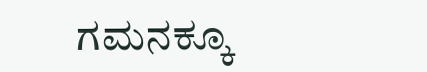ಗಮನಕ್ಕೂ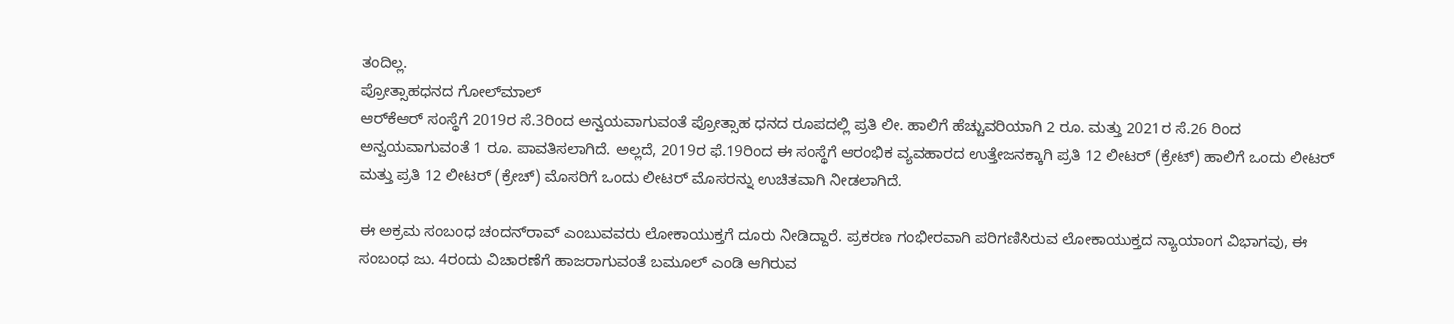ತಂದಿಲ್ಲ.
ಪ್ರೋತ್ಸಾಹಧನದ ಗೋಲ್‌ಮಾಲ್‌
ಆರ್‌ಕೆಆರ್‌ ಸಂಸ್ಥೆಗೆ 2019ರ ಸೆ.3ರಿಂದ ಅನ್ವಯವಾಗುವಂತೆ ಪ್ರೋತ್ಸಾಹ ಧನದ ರೂಪದಲ್ಲಿ ಪ್ರತಿ ಲೀ. ಹಾಲಿಗೆ ಹೆಚ್ಚುವರಿಯಾಗಿ 2 ರೂ. ಮತ್ತು 2021ರ ಸೆ.26 ರಿಂದ ಅನ್ವಯವಾಗುವಂತೆ 1 ರೂ. ಪಾವತಿಸಲಾಗಿದೆ. ಅಲ್ಲದೆ, 2019ರ ಫೆ.19ರಿಂದ ಈ ಸಂಸ್ಥೆಗೆ ಆರಂಭಿಕ ವ್ಯವಹಾರದ ಉತ್ತೇಜನಕ್ಕಾಗಿ ಪ್ರತಿ 12 ಲೀಟರ್‌ (ಕ್ರೇಟ್‌) ಹಾಲಿಗೆ ಒಂದು ಲೀಟರ್‌ ಮತ್ತು ಪ್ರತಿ 12 ಲೀಟರ್‌ (ಕ್ರೇಚ್‌) ಮೊಸರಿಗೆ ಒಂದು ಲೀಟರ್‌ ಮೊಸರನ್ನು ಉಚಿತವಾಗಿ ನೀಡಲಾಗಿದೆ.

ಈ ಅಕ್ರಮ ಸಂಬಂಧ ಚಂದನ್‌ರಾವ್‌ ಎಂಬುವವರು ಲೋಕಾಯುಕ್ತಗೆ ದೂರು ನೀಡಿದ್ದಾರೆ. ಪ್ರಕರಣ ಗಂಭೀರವಾಗಿ ಪರಿಗಣಿಸಿರುವ ಲೋಕಾಯುಕ್ತದ ನ್ಯಾಯಾಂಗ ವಿಭಾಗವು, ಈ ಸಂಬಂಧ ಜು. 4ರಂದು ವಿಚಾರಣೆಗೆ ಹಾಜರಾಗುವಂತೆ ಬಮೂಲ್‌ ಎಂಡಿ ಆಗಿರುವ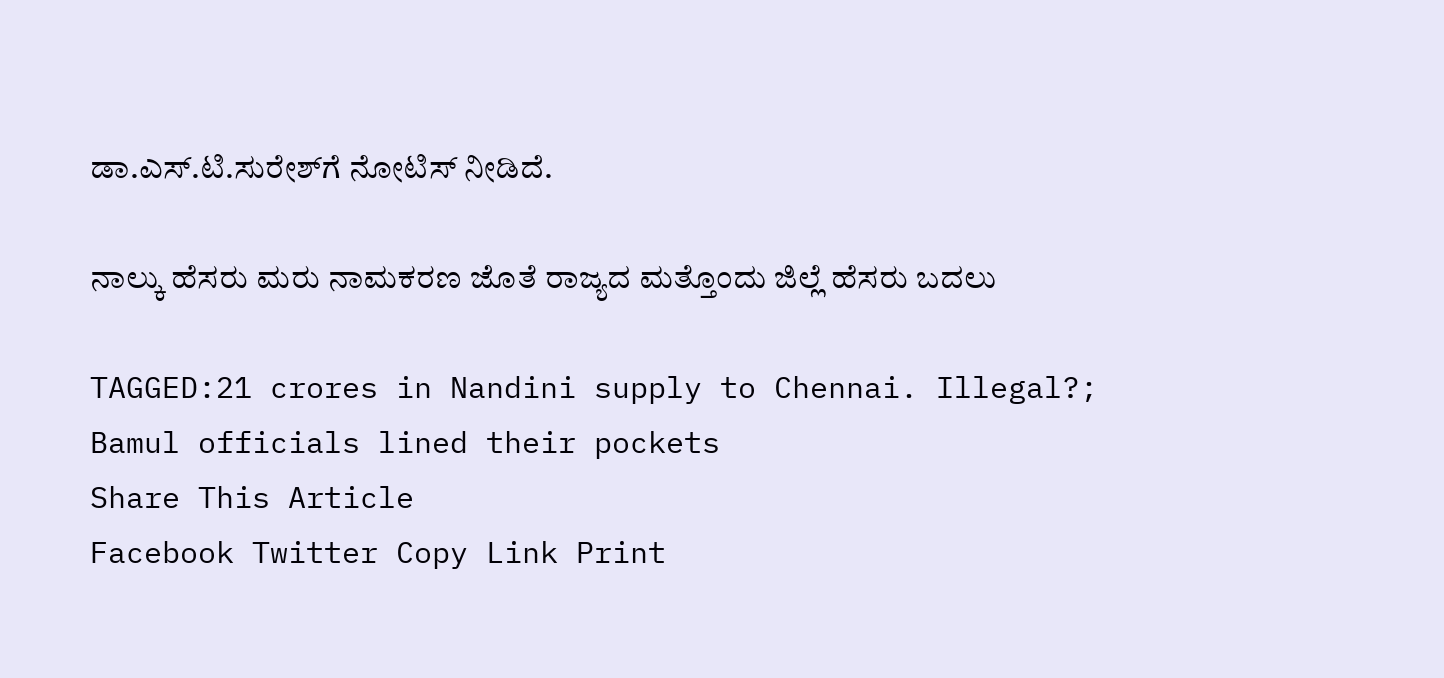ಡಾ.ಎಸ್‌.ಟಿ.ಸುರೇಶ್‌ಗೆ ನೋಟಿಸ್‌ ನೀಡಿದೆ.

ನಾಲ್ಕು ಹೆಸರು ಮರು ನಾಮಕರಣ ಜೊತೆ ರಾಜ್ಯದ ಮತ್ತೊಂದು ಜಿಲ್ಲೆ ಹೆಸರು ಬದಲು

TAGGED:21 crores in Nandini supply to Chennai. Illegal?; Bamul officials lined their pockets
Share This Article
Facebook Twitter Copy Link Print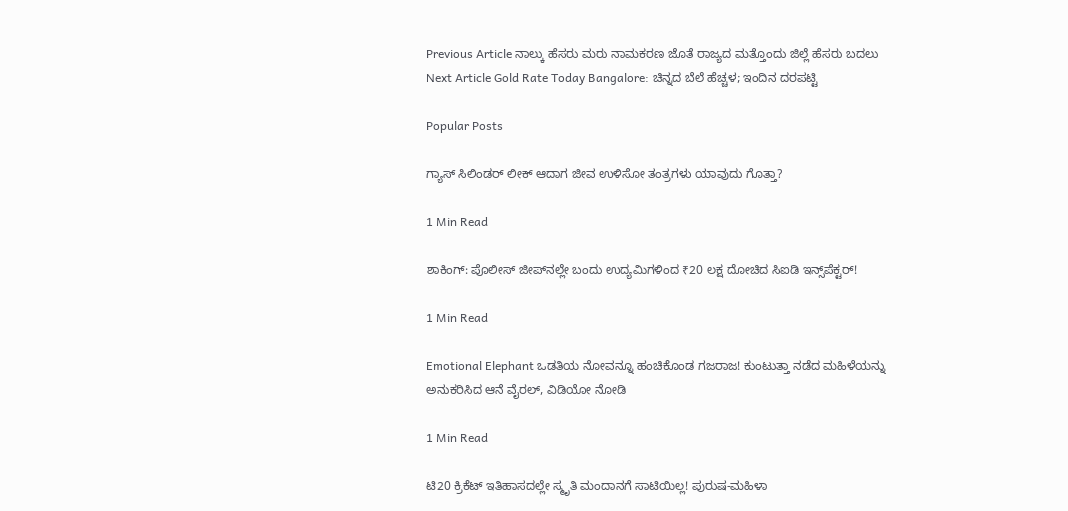Previous Article ನಾಲ್ಕು ಹೆಸರು ಮರು ನಾಮಕರಣ ಜೊತೆ ರಾಜ್ಯದ ಮತ್ತೊಂದು ಜಿಲ್ಲೆ ಹೆಸರು ಬದಲು
Next Article Gold Rate Today Bangalore: ಚಿನ್ನದ ಬೆಲೆ ಹೆಚ್ಚಳ; ಇಂದಿನ ದರಪಟ್ಟಿ

Popular Posts

ಗ್ಯಾಸ್ ಸಿಲಿಂಡರ್ ಲೀಕ್ ಆದಾಗ ಜೀವ ಉಳಿಸೋ ತಂತ್ರಗಳು ಯಾವುದು ಗೊತ್ತಾ?

1 Min Read

ಶಾಕಿಂಗ್: ಪೊಲೀಸ್ ಜೀಪ್‌ನಲ್ಲೇ ಬಂದು ಉದ್ಯಮಿಗಳಿಂದ ₹20 ಲಕ್ಷ ದೋಚಿದ ಸಿಐಡಿ ಇನ್ಸ್‌ಪೆಕ್ಟರ್!

1 Min Read

Emotional Elephant ಒಡತಿಯ ನೋವನ್ನೂ ಹಂಚಿಕೊಂಡ ಗಜರಾಜ! ಕುಂಟುತ್ತಾ ನಡೆದ ಮಹಿಳೆಯನ್ನು ಅನುಕರಿಸಿದ ಆನೆ ವೈರಲ್, ವಿಡಿಯೋ ನೋಡಿ

1 Min Read

ಟಿ20 ಕ್ರಿಕೆಟ್ ಇತಿಹಾಸದಲ್ಲೇ ಸ್ಮೃತಿ ಮಂದಾನಗೆ ಸಾಟಿಯಿಲ್ಲ! ಪುರುಷ-ಮಹಿಳಾ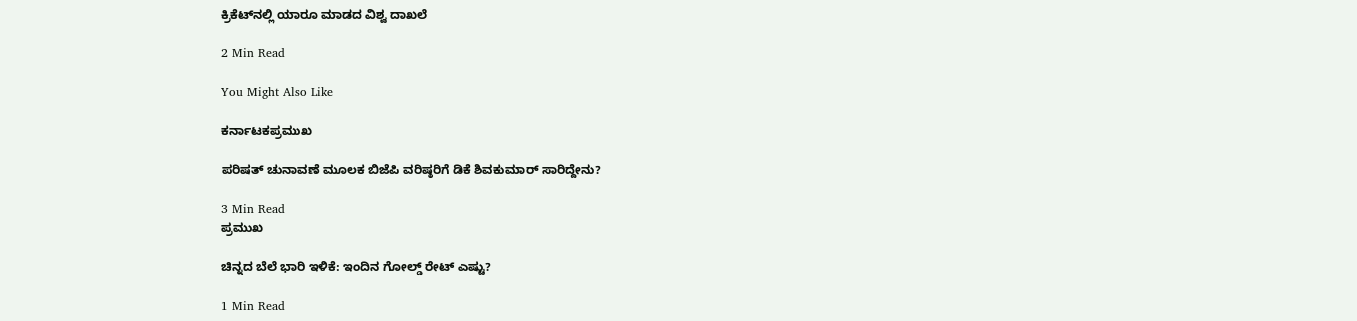ಕ್ರಿಕೆಟ್‌ನಲ್ಲಿ ಯಾರೂ ಮಾಡದ ವಿಶ್ವ ದಾಖಲೆ

2 Min Read

You Might Also Like

ಕರ್ನಾಟಕಪ್ರಮುಖ

ಪರಿಷತ್ ಚುನಾವಣೆ ಮೂಲಕ ಬಿಜೆಪಿ ವರಿಷ್ಠರಿಗೆ ಡಿಕೆ ಶಿವಕುಮಾರ್ ಸಾರಿದ್ದೇನು?

3 Min Read
ಪ್ರಮುಖ

ಚಿನ್ನದ ಬೆಲೆ ಭಾರಿ ಇಳಿಕೆ: ಇಂದಿನ ಗೋಲ್ಡ್ ರೇಟ್ ಎಷ್ಟು?

1 Min Read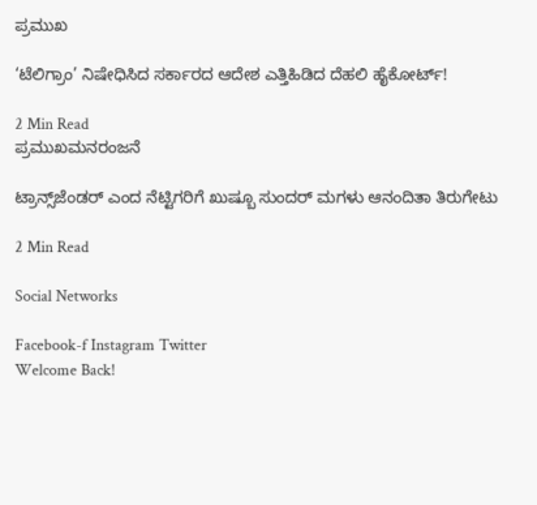ಪ್ರಮುಖ

‘ಟೆಲಿಗ್ರಾಂ’ ನಿಷೇಧಿಸಿದ ಸರ್ಕಾರದ ಆದೇಶ ಎತ್ತಿಹಿಡಿದ ದೆಹಲಿ ಹೈಕೋರ್ಟ್!

2 Min Read
ಪ್ರಮುಖಮನರಂಜನೆ

ಟ್ರಾನ್ಸ್‌ಜೆಂಡರ್ ಎಂದ ನೆಟ್ಟಿಗರಿಗೆ ಖುಷ್ಬೂ ಸುಂದರ್ ಮಗಳು ಆನಂದಿತಾ ತಿರುಗೇಟು

2 Min Read

Social Networks

Facebook-f Instagram Twitter
Welcome Back!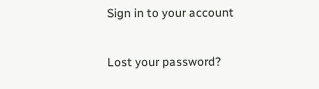Sign in to your account

Lost your password?